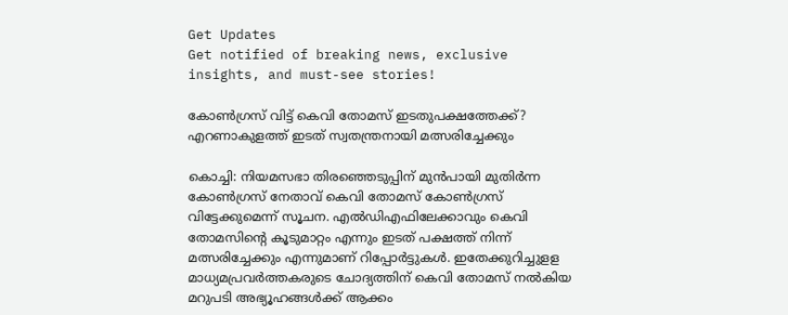Get Updates
Get notified of breaking news, exclusive insights, and must-see stories!

കോൺഗ്രസ് വിട്ട് കെവി തോമസ് ഇടതുപക്ഷത്തേക്ക്? എറണാകുളത്ത് ഇടത് സ്വതന്ത്രനായി മത്സരിച്ചേക്കും

കൊച്ചി: നിയമസഭാ തിരഞ്ഞെടുപ്പിന് മുന്‍പായി മുതിര്‍ന്ന കോണ്‍ഗ്രസ് നേതാവ് കെവി തോമസ് കോണ്‍ഗ്രസ് വിട്ടേക്കുമെന്ന് സൂചന. എല്‍ഡിഎഫിലേക്കാവും കെവി തോമസിന്റെ കൂടുമാറ്റം എന്നും ഇടത് പക്ഷത്ത് നിന്ന് മത്സരിച്ചേക്കും എന്നുമാണ് റിപ്പോര്‍ട്ടുകള്‍. ഇതേക്കുറിച്ചുളള മാധ്യമപ്രവര്‍ത്തകരുടെ ചോദ്യത്തിന് കെവി തോമസ് നല്‍കിയ മറുപടി അഭ്യൂഹങ്ങള്‍ക്ക് ആക്കം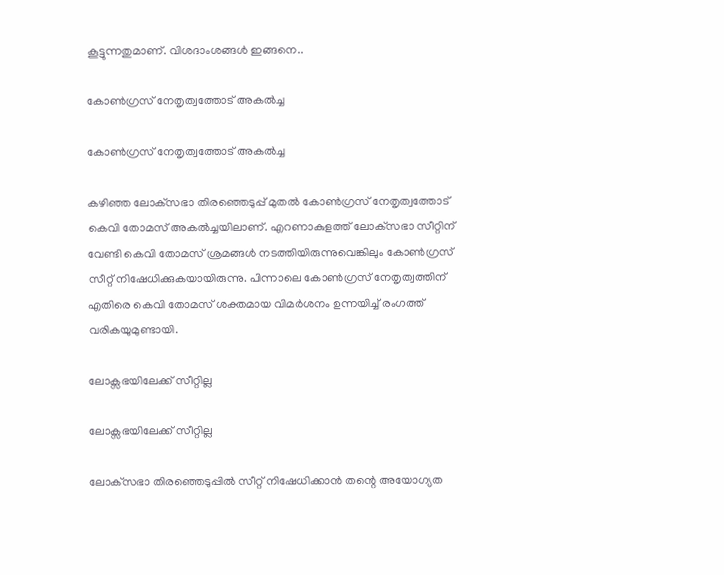കൂട്ടുന്നതുമാണ്. വിശദാംശങ്ങള്‍ ഇങ്ങനെ..

കോണ്‍ഗ്രസ് നേതൃത്വത്തോട് അകൽച്ച

കോണ്‍ഗ്രസ് നേതൃത്വത്തോട് അകൽച്ച

കഴിഞ്ഞ ലോക്‌സഭാ തിരഞ്ഞെടുപ്പ് മുതല്‍ കോണ്‍ഗ്രസ് നേതൃത്വത്തോട് കെവി തോമസ് അകല്‍ച്ചയിലാണ്. എറണാകുളത്ത് ലോക്‌സഭാ സീറ്റിന് വേണ്ടി കെവി തോമസ് ശ്രമങ്ങള്‍ നടത്തിയിരുന്നുവെങ്കിലും കോണ്‍ഗ്രസ് സീറ്റ് നിഷേധിക്കുകയായിരുന്നു. പിന്നാലെ കോണ്‍ഗ്രസ് നേതൃത്വത്തിന് എതിരെ കെവി തോമസ് ശക്തമായ വിമര്‍ശനം ഉന്നയിച്ച് രംഗത്ത് വരികയുമുണ്ടായി.

ലോക്സഭയിലേക്ക് സീറ്റില്ല

ലോക്സഭയിലേക്ക് സീറ്റില്ല

ലോക്‌സഭാ തിരഞ്ഞെടുപ്പില്‍ സീറ്റ് നിഷേധിക്കാന്‍ തന്റെ അയോഗ്യത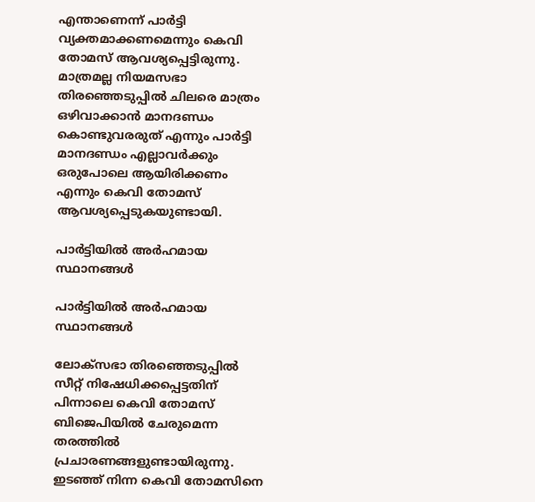എന്താണെന്ന് പാര്‍ട്ടി വ്യക്തമാക്കണമെന്നും കെവി തോമസ് ആവശ്യപ്പെട്ടിരുന്നു. മാത്രമല്ല നിയമസഭാ തിരഞ്ഞെടുപ്പില്‍ ചിലരെ മാത്രം ഒഴിവാക്കാന്‍ മാനദണ്ഡം കൊണ്ടുവരരുത് എന്നും പാര്‍ട്ടി മാനദണ്ഡം എല്ലാവര്‍ക്കും ഒരുപോലെ ആയിരിക്കണം എന്നും കെവി തോമസ് ആവശ്യപ്പെടുകയുണ്ടായി.

പാര്‍ട്ടിയില്‍ അര്‍ഹമായ സ്ഥാനങ്ങള്‍

പാര്‍ട്ടിയില്‍ അര്‍ഹമായ സ്ഥാനങ്ങള്‍

ലോക്‌സഭാ തിരഞ്ഞെടുപ്പില്‍ സീറ്റ് നിഷേധിക്കപ്പെട്ടതിന് പിന്നാലെ കെവി തോമസ് ബിജെപിയില്‍ ചേരുമെന്ന തരത്തില്‍ പ്രചാരണങ്ങളുണ്ടായിരുന്നു. ഇടഞ്ഞ് നിന്ന കെവി തോമസിനെ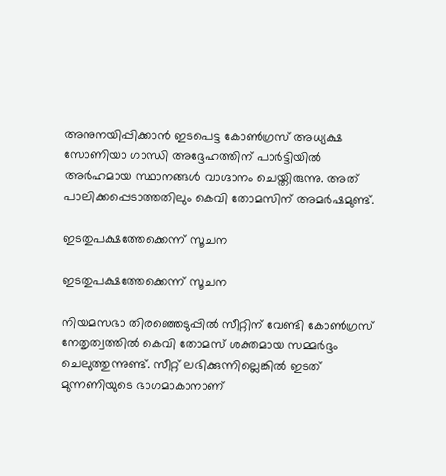അനുനയിപ്പിക്കാന്‍ ഇടപെട്ട കോണ്‍ഗ്രസ് അധ്യക്ഷ സോണിയാ ഗാന്ധി അദ്ദേഹത്തിന് പാര്‍ട്ടിയില്‍ അര്‍ഹമായ സ്ഥാനങ്ങള്‍ വാഗ്ദാനം ചെയ്തിരുന്നു. അത് പാലിക്കപ്പെടാത്തതിലും കെവി തോമസിന് അമര്‍ഷമുണ്ട്.

ഇടതുപക്ഷത്തേക്കെന്ന് സൂചന

ഇടതുപക്ഷത്തേക്കെന്ന് സൂചന

നിയമസഭാ തിരഞ്ഞെടുപ്പില്‍ സീറ്റിന് വേണ്ടി കോണ്‍ഗ്രസ് നേതൃത്വത്തില്‍ കെവി തോമസ് ശക്തമായ സമ്മര്‍ദ്ദം ചെലുത്തുന്നുണ്ട്. സീറ്റ് ലഭിക്കുന്നില്ലെങ്കില്‍ ഇടത് മുന്നണിയുടെ ഭാഗമാകാനാണ്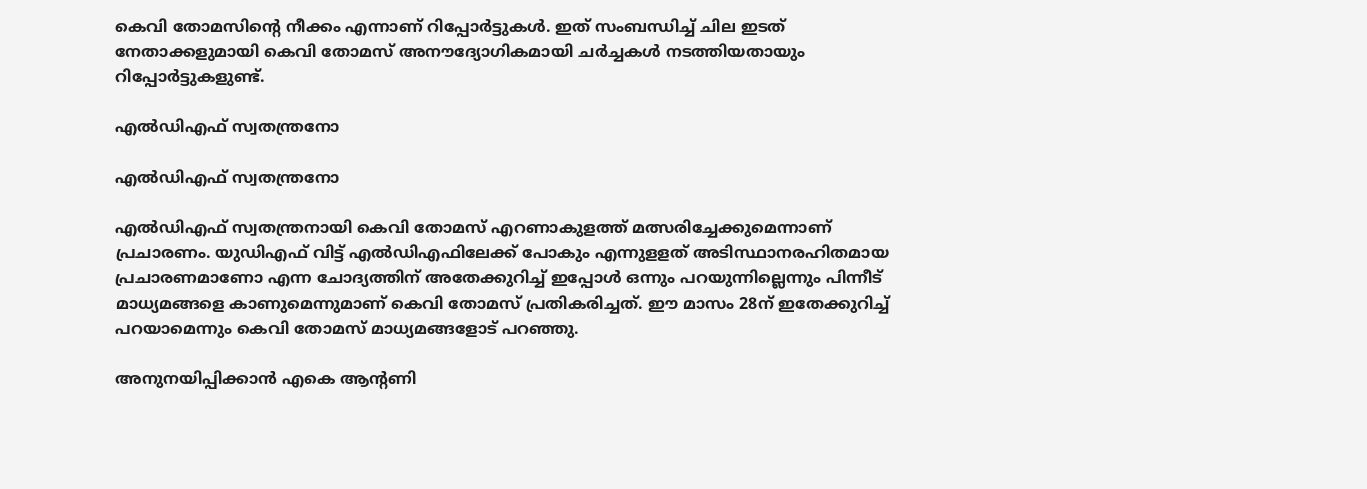കെവി തോമസിന്റെ നീക്കം എന്നാണ് റിപ്പോര്‍ട്ടുകള്‍. ഇത് സംബന്ധിച്ച് ചില ഇടത് നേതാക്കളുമായി കെവി തോമസ് അനൗദ്യോഗികമായി ചര്‍ച്ചകള്‍ നടത്തിയതായും റിപ്പോര്‍ട്ടുകളുണ്ട്.

എല്‍ഡിഎഫ് സ്വതന്ത്രനോ

എല്‍ഡിഎഫ് സ്വതന്ത്രനോ

എല്‍ഡിഎഫ് സ്വതന്ത്രനായി കെവി തോമസ് എറണാകുളത്ത് മത്സരിച്ചേക്കുമെന്നാണ് പ്രചാരണം. യുഡിഎഫ് വിട്ട് എല്‍ഡിഎഫിലേക്ക് പോകും എന്നുളളത് അടിസ്ഥാനരഹിതമായ പ്രചാരണമാണോ എന്ന ചോദ്യത്തിന് അതേക്കുറിച്ച് ഇപ്പോള്‍ ഒന്നും പറയുന്നില്ലെന്നും പിന്നീട് മാധ്യമങ്ങളെ കാണുമെന്നുമാണ് കെവി തോമസ് പ്രതികരിച്ചത്. ഈ മാസം 28ന് ഇതേക്കുറിച്ച് പറയാമെന്നും കെവി തോമസ് മാധ്യമങ്ങളോട് പറഞ്ഞു.

അനുനയിപ്പിക്കാന്‍ എകെ ആന്റണി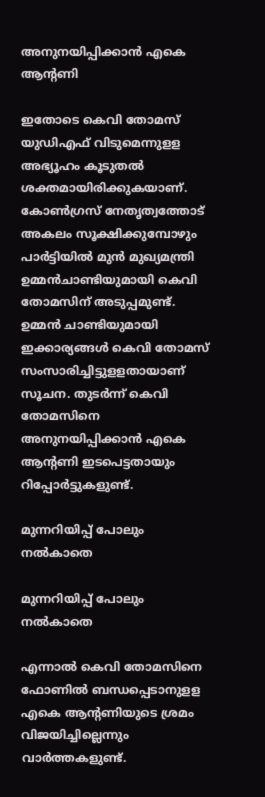അനുനയിപ്പിക്കാന്‍ എകെ ആന്റണി

ഇതോടെ കെവി തോമസ് യുഡിഎഫ് വിടുമെന്നുളള അഭ്യൂഹം കൂടുതല്‍ ശക്തമായിരിക്കുകയാണ്. കോണ്‍ഗ്രസ് നേതൃത്വത്തോട് അകലം സൂക്ഷിക്കുമ്പോഴും പാര്‍ട്ടിയില്‍ മുന്‍ മുഖ്യമന്ത്രി ഉമ്മന്‍ചാണ്ടിയുമായി കെവി തോമസിന് അടുപ്പമുണ്ട്. ഉമ്മന്‍ ചാണ്ടിയുമായി ഇക്കാര്യങ്ങള്‍ കെവി തോമസ് സംസാരിച്ചിട്ടുളളതായാണ് സൂചന. തുടര്‍ന്ന് കെവി തോമസിനെ അനുനയിപ്പിക്കാന്‍ എകെ ആന്റണി ഇടപെട്ടതായും റിപ്പോര്‍ട്ടുകളുണ്ട്.

മുന്നറിയിപ്പ് പോലും നല്‍കാതെ

മുന്നറിയിപ്പ് പോലും നല്‍കാതെ

എന്നാല്‍ കെവി തോമസിനെ ഫോണില്‍ ബന്ധപ്പെടാനുളള എകെ ആന്റണിയുടെ ശ്രമം വിജയിച്ചില്ലെന്നും വാര്‍ത്തകളുണ്ട്.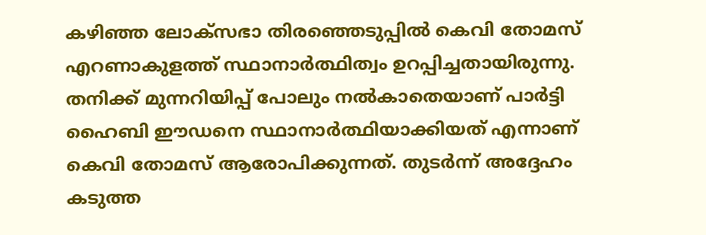കഴിഞ്ഞ ലോക്‌സഭാ തിരഞ്ഞെടുപ്പില്‍ കെവി തോമസ് എറണാകുളത്ത് സ്ഥാനാര്‍ത്ഥിത്വം ഉറപ്പിച്ചതായിരുന്നു. തനിക്ക് മുന്നറിയിപ്പ് പോലും നല്‍കാതെയാണ് പാര്‍ട്ടി ഹൈബി ഈഡനെ സ്ഥാനാര്‍ത്ഥിയാക്കിയത് എന്നാണ് കെവി തോമസ് ആരോപിക്കുന്നത്. തുടര്‍ന്ന് അദ്ദേഹം കടുത്ത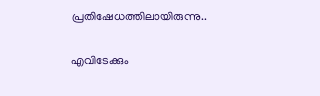പ്രതിഷേധത്തിലായിരുന്നു..

എവിടേക്കും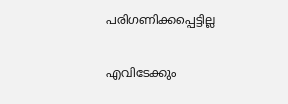പരിഗണിക്കപ്പെട്ടില്ല

എവിടേക്കും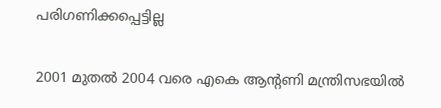പരിഗണിക്കപ്പെട്ടില്ല

2001 മുതല്‍ 2004 വരെ എകെ ആന്റണി മന്ത്രിസഭയില്‍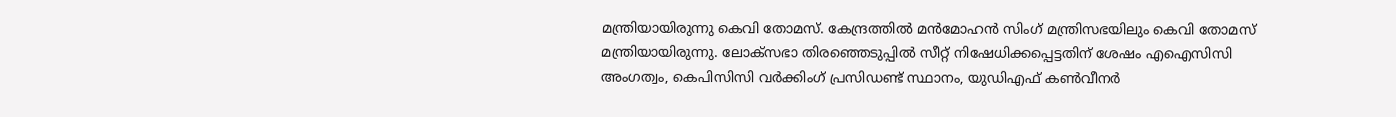മന്ത്രിയായിരുന്നു കെവി തോമസ്. കേന്ദ്രത്തില്‍ മന്‍മോഹന്‍ സിംഗ് മന്ത്രിസഭയിലും കെവി തോമസ് മന്ത്രിയായിരുന്നു. ലോക്‌സഭാ തിരഞ്ഞെടുപ്പില്‍ സീറ്റ് നിഷേധിക്കപ്പെട്ടതിന് ശേഷം എഐസിസി അംഗത്വം, കെപിസിസി വര്‍ക്കിംഗ് പ്രസിഡണ്ട് സ്ഥാനം, യുഡിഎഫ് കണ്‍വീനര്‍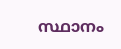സ്ഥാനം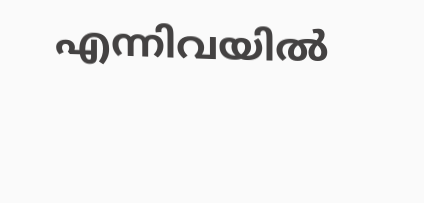എന്നിവയില്‍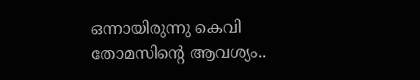ഒന്നായിരുന്നു കെവി തോമസിന്റെ ആവശ്യം..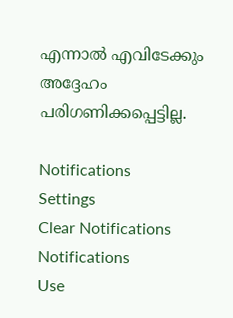എന്നാല്‍ എവിടേക്കും അദ്ദേഹം പരിഗണിക്കപ്പെട്ടില്ല.

Notifications
Settings
Clear Notifications
Notifications
Use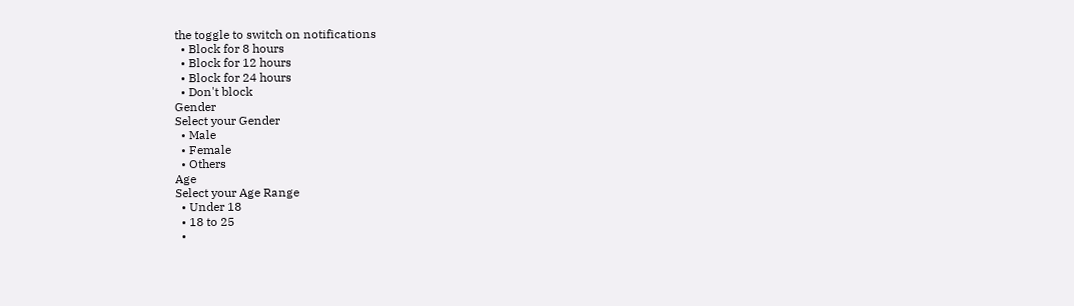the toggle to switch on notifications
  • Block for 8 hours
  • Block for 12 hours
  • Block for 24 hours
  • Don't block
Gender
Select your Gender
  • Male
  • Female
  • Others
Age
Select your Age Range
  • Under 18
  • 18 to 25
  •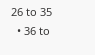26 to 35
  • 36 to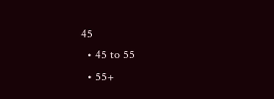45
  • 45 to 55
  • 55+